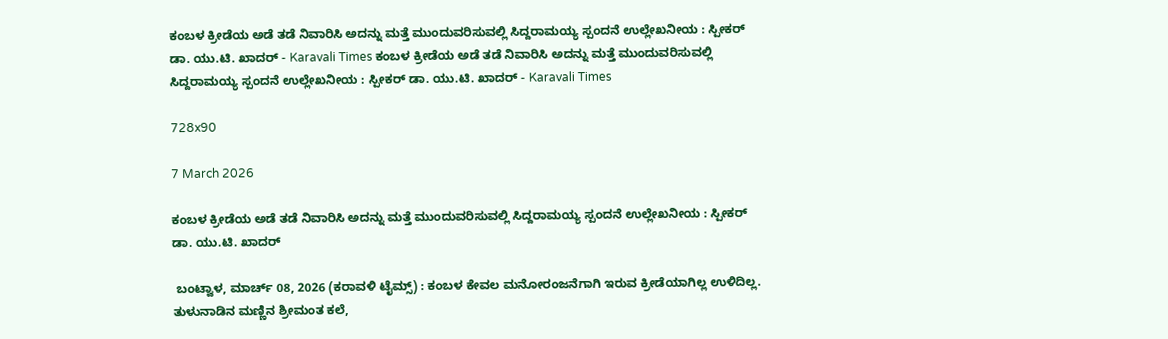ಕಂಬಳ ಕ್ರೀಡೆಯ ಅಡೆ ತಡೆ ನಿವಾರಿಸಿ ಅದನ್ನು ಮತ್ತೆ ಮುಂದುವರಿಸುವಲ್ಲಿ ಸಿದ್ದರಾಮಯ್ಯ ಸ್ಪಂದನೆ ಉಲ್ಲೇಖನೀಯ : ಸ್ಪೀಕರ್ ಡಾ. ಯು.ಟಿ. ಖಾದರ್ - Karavali Times ಕಂಬಳ ಕ್ರೀಡೆಯ ಅಡೆ ತಡೆ ನಿವಾರಿಸಿ ಅದನ್ನು ಮತ್ತೆ ಮುಂದುವರಿಸುವಲ್ಲಿ ಸಿದ್ದರಾಮಯ್ಯ ಸ್ಪಂದನೆ ಉಲ್ಲೇಖನೀಯ : ಸ್ಪೀಕರ್ ಡಾ. ಯು.ಟಿ. ಖಾದರ್ - Karavali Times

728x90

7 March 2026

ಕಂಬಳ ಕ್ರೀಡೆಯ ಅಡೆ ತಡೆ ನಿವಾರಿಸಿ ಅದನ್ನು ಮತ್ತೆ ಮುಂದುವರಿಸುವಲ್ಲಿ ಸಿದ್ದರಾಮಯ್ಯ ಸ್ಪಂದನೆ ಉಲ್ಲೇಖನೀಯ : ಸ್ಪೀಕರ್ ಡಾ. ಯು.ಟಿ. ಖಾದರ್

 ಬಂಟ್ವಾಳ, ಮಾರ್ಚ್ 08, 2026 (ಕರಾವಳಿ ಟೈಮ್ಸ್) : ಕಂಬಳ ಕೇವಲ ಮನೋರಂಜನೆಗಾಗಿ ಇರುವ ಕ್ರೀಡೆಯಾಗಿಲ್ಲ ಉಳಿದಿಲ್ಲ. ತುಳುನಾಡಿನ ಮಣ್ಣಿನ ಶ್ರೀಮಂತ ಕಲೆ,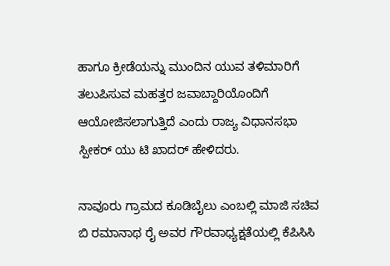ಹಾಗೂ ಕ್ರೀಡೆಯನ್ನು ಮುಂದಿನ ಯುವ ತಳಿಮಾರಿಗೆ ತಲುಪಿಸುವ ಮಹತ್ತರ ಜವಾಬ್ದಾರಿಯೊಂದಿಗೆ ಆಯೋಜಿಸಲಾಗುತ್ತಿದೆ ಎಂದು ರಾಜ್ಯ ವಿಧಾನಸಭಾ ಸ್ಪೀಕರ್ ಯು ಟಿ ಖಾದರ್ ಹೇಳಿದರು.

ನಾವೂರು ಗ್ರಾಮದ ಕೂಡಿಬೈಲು ಎಂಬಲ್ಲಿ ಮಾಜಿ ಸಚಿವ ಬಿ ರಮಾನಾಥ ರೈ ಅವರ ಗೌರವಾಧ್ಯಕ್ಷತೆಯಲ್ಲಿ ಕೆಪಿಸಿಸಿ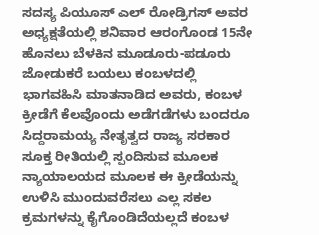ಸದಸ್ಯ ಪಿಯೂಸ್ ಎಲ್ ರೋಡ್ರಿಗಸ್ ಅವರ ಅಧ್ಯಕ್ಷತೆಯಲ್ಲಿ ಶನಿವಾರ ಆರಂಗೊಂಡ 15ನೇ ಹೊನಲು ಬೆಳಕಿನ ಮೂಡೂರು-ಪಡೂರು ಜೋಡುಕರೆ ಬಯಲು ಕಂಬಳದಲ್ಲಿ ಭಾಗವಹಿಸಿ ಮಾತನಾಡಿದ ಅವರು, ಕಂಬಳ ಕ್ರೀಡೆಗೆ ಕೆಲವೊಂದು ಅಡೆಗಡೆಗಳು ಬಂದರೂ ಸಿದ್ದರಾಮಯ್ಯ ನೇತೃತ್ವದ ರಾಜ್ಯ ಸರಕಾರ ಸೂಕ್ತ ರೀತಿಯಲ್ಲಿ ಸ್ಪಂದಿಸುವ ಮೂಲಕ ನ್ಯಾಯಾಲಯದ ಮೂಲಕ ಈ ಕ್ರೀಡೆಯನ್ನು ಉಳಿಸಿ ಮುಂದುವರೆಸಲು ಎಲ್ಲ ಸಕಲ ಕ್ರಮಗಳನ್ನು ಕೈಗೊಂಡಿದೆಯಲ್ಲದೆ ಕಂಬಳ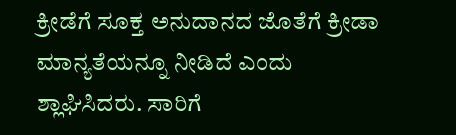ಕ್ರೀಡೆಗೆ ಸೂಕ್ತ ಅನುದಾನದ ಜೊತೆಗೆ ಕ್ರೀಡಾ ಮಾನ್ಯತೆಯನ್ನೂ ನೀಡಿದೆ ಎಂದು ಶ್ಲಾಘಿಸಿದರು. ಸಾರಿಗೆ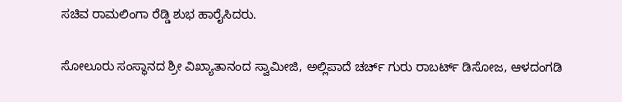ಸಚಿವ ರಾಮಲಿಂಗಾ ರೆಡ್ಡಿ ಶುಭ ಹಾರೈಸಿದರು.

ಸೋಲೂರು ಸಂಸ್ಥಾನದ ಶ್ರೀ ವಿಖ್ಯಾತಾನಂದ ಸ್ವಾಮೀಜಿ, ಅಲ್ಲಿಪಾದೆ ಚರ್ಚ್ ಗುರು ರಾಬರ್ಟ್ ಡಿಸೋಜ, ಆಳದಂಗಡಿ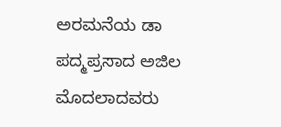ಅರಮನೆಯ ಡಾ ಪದ್ಮಪ್ರಸಾದ ಅಜಿಲ ಮೊದಲಾದವರು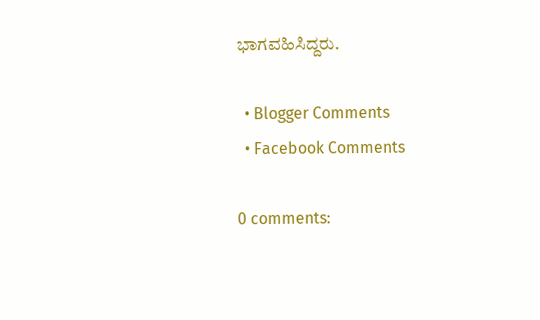ಭಾಗವಹಿಸಿದ್ದರು.

  • Blogger Comments
  • Facebook Comments

0 comments: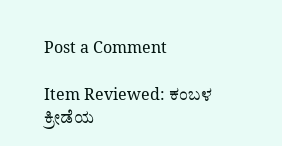Post a Comment

Item Reviewed: ಕಂಬಳ ಕ್ರೀಡೆಯ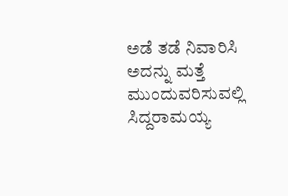ಅಡೆ ತಡೆ ನಿವಾರಿಸಿ ಅದನ್ನು ಮತ್ತೆ ಮುಂದುವರಿಸುವಲ್ಲಿ ಸಿದ್ದರಾಮಯ್ಯ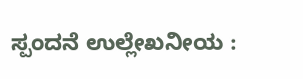ಸ್ಪಂದನೆ ಉಲ್ಲೇಖನೀಯ :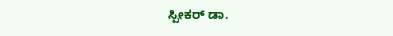ಸ್ಪೀಕರ್ ಡಾ.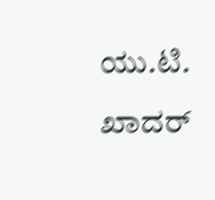ಯು.ಟಿ. ಖಾದರ್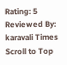Rating: 5 Reviewed By: karavali Times
Scroll to Top